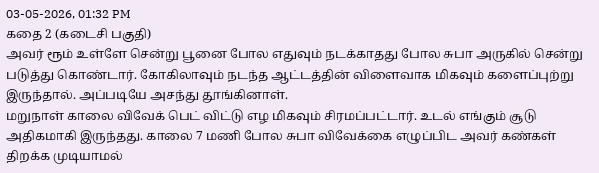03-05-2026, 01:32 PM
கதை 2 (கடைசி பகுதி)
அவர் ரூம் உள்ளே சென்று பூனை போல எதுவும் நடக்காதது போல சுபா அருகில் சென்று படுத்து கொண்டார். கோகிலாவும் நடந்த ஆட்டத்தின் விளைவாக மிகவும் களைப்புற்று இருந்தால். அப்படியே அசந்து தூங்கினாள்.
மறுநாள் காலை விவேக் பெட் விட்டு எழ மிகவும் சிரமப்பட்டார். உடல் எங்கும் சூடு அதிகமாகி இருந்தது. காலை 7 மணி போல சுபா விவேக்கை எழுப்பிட அவர் கண்கள் திறக்க முடியாமல்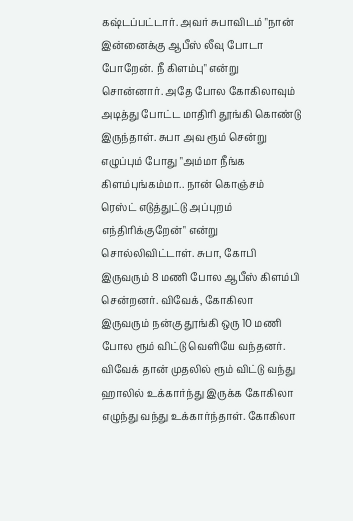கஷ்டப்பட்டார். அவர் சுபாவிடம் "நான் இன்னைக்கு ஆபீஸ் லீவு போடா போறேன். நீ கிளம்பு" என்று சொன்னார். அதே போல கோகிலாவும் அடித்து போட்ட மாதிரி தூங்கி கொண்டு இருந்தாள். சுபா அவ ரூம் சென்று எழுப்பும் போது "அம்மா நீங்க கிளம்புங்கம்மா.. நான் கொஞ்சம் ரெஸ்ட் எடுத்துட்டு அப்புறம் எந்திரிக்குறேன்" என்று சொல்லிவிட்டாள். சுபா, கோபி இருவரும் 8 மணி போல ஆபீஸ் கிளம்பி சென்றனர். விவேக், கோகிலா இருவரும் நன்கு தூங்கி ஒரு 10 மணி போல ரூம் விட்டு வெளியே வந்தனர். விவேக் தான் முதலில் ரூம் விட்டு வந்து ஹாலில் உக்கார்ந்து இருக்க கோகிலா எழுந்து வந்து உக்கார்ந்தாள். கோகிலா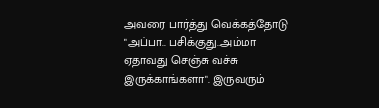அவரை பார்த்து வெக்கத்தோடு "அப்பா.. பசிக்குது..அம்மா ஏதாவது செஞ்சு வச்சு இருக்காங்களா". இருவரும்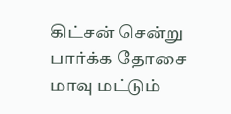கிட்சன் சென்று பார்க்க தோசை மாவு மட்டும்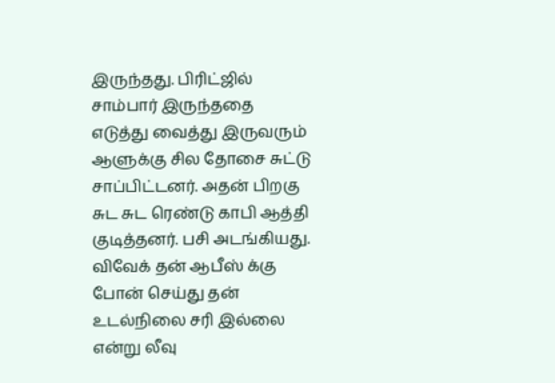இருந்தது. பிரிட்ஜில் சாம்பார் இருந்ததை எடுத்து வைத்து இருவரும் ஆளுக்கு சில தோசை சுட்டு சாப்பிட்டனர். அதன் பிறகு சுட சுட ரெண்டு காபி ஆத்தி குடித்தனர். பசி அடங்கியது.
விவேக் தன் ஆபீஸ் க்கு போன் செய்து தன் உடல்நிலை சரி இல்லை என்று லீவு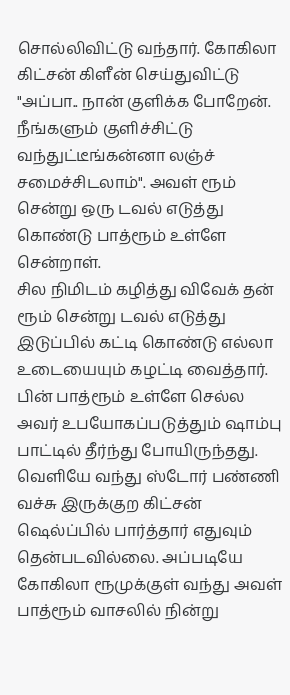சொல்லிவிட்டு வந்தார். கோகிலா கிட்சன் கிளீன் செய்துவிட்டு "அப்பா.. நான் குளிக்க போறேன். நீங்களும் குளிச்சிட்டு வந்துட்டீங்கன்னா லஞ்ச் சமைச்சிடலாம்". அவள் ரூம் சென்று ஒரு டவல் எடுத்து கொண்டு பாத்ரூம் உள்ளே சென்றாள்.
சில நிமிடம் கழித்து விவேக் தன் ரூம் சென்று டவல் எடுத்து இடுப்பில் கட்டி கொண்டு எல்லா உடையையும் கழட்டி வைத்தார். பின் பாத்ரூம் உள்ளே செல்ல அவர் உபயோகப்படுத்தும் ஷாம்பு பாட்டில் தீர்ந்து போயிருந்தது. வெளியே வந்து ஸ்டோர் பண்ணி வச்சு இருக்குற கிட்சன் ஷெல்ப்பில் பார்த்தார் எதுவும் தென்படவில்லை. அப்படியே கோகிலா ரூமுக்குள் வந்து அவள் பாத்ரூம் வாசலில் நின்று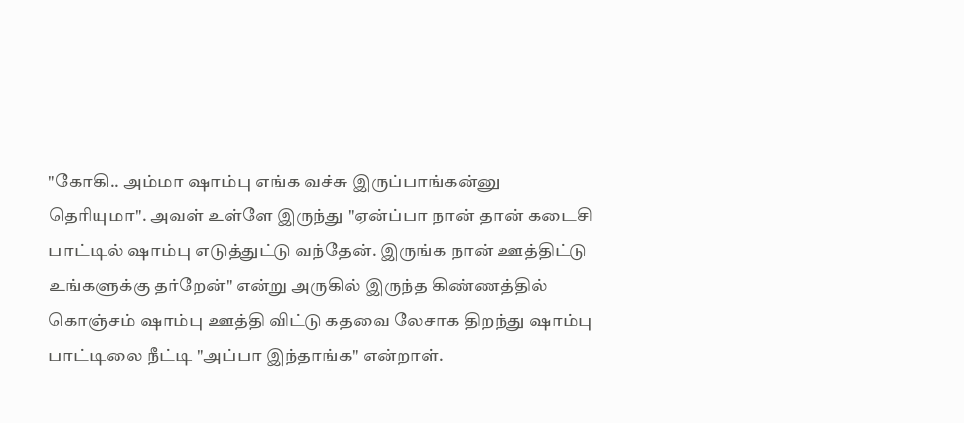"கோகி.. அம்மா ஷாம்பு எங்க வச்சு இருப்பாங்கன்னு தெரியுமா". அவள் உள்ளே இருந்து "ஏன்ப்பா நான் தான் கடைசி பாட்டில் ஷாம்பு எடுத்துட்டு வந்தேன். இருங்க நான் ஊத்திட்டு உங்களுக்கு தர்றேன்" என்று அருகில் இருந்த கிண்ணத்தில் கொஞ்சம் ஷாம்பு ஊத்தி விட்டு கதவை லேசாக திறந்து ஷாம்பு பாட்டிலை நீட்டி "அப்பா இந்தாங்க" என்றாள்.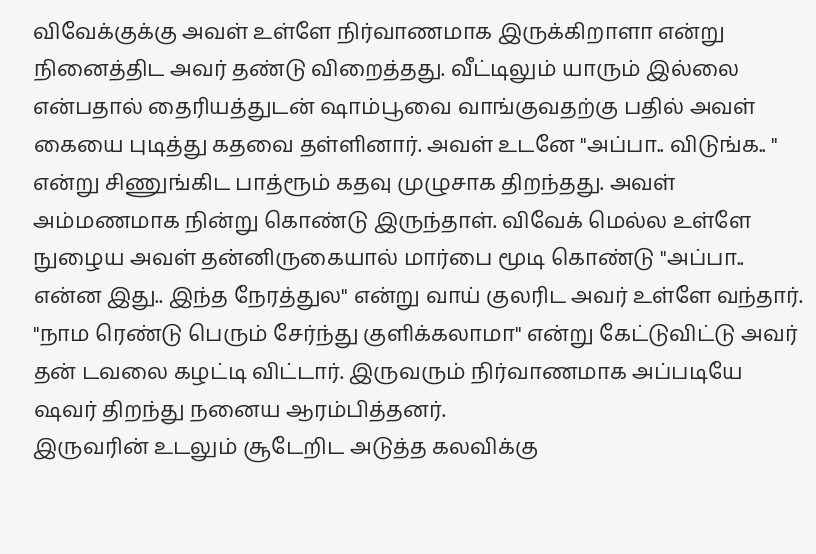விவேக்குக்கு அவள் உள்ளே நிர்வாணமாக இருக்கிறாளா என்று நினைத்திட அவர் தண்டு விறைத்தது. வீட்டிலும் யாரும் இல்லை என்பதால் தைரியத்துடன் ஷாம்பூவை வாங்குவதற்கு பதில் அவள் கையை புடித்து கதவை தள்ளினார். அவள் உடனே "அப்பா.. விடுங்க.. " என்று சிணுங்கிட பாத்ரூம் கதவு முழுசாக திறந்தது. அவள் அம்மணமாக நின்று கொண்டு இருந்தாள். விவேக் மெல்ல உள்ளே நுழைய அவள் தன்னிருகையால் மார்பை மூடி கொண்டு "அப்பா.. என்ன இது.. இந்த நேரத்துல" என்று வாய் குலரிட அவர் உள்ளே வந்தார். "நாம ரெண்டு பெரும் சேர்ந்து குளிக்கலாமா" என்று கேட்டுவிட்டு அவர் தன் டவலை கழட்டி விட்டார். இருவரும் நிர்வாணமாக அப்படியே ஷவர் திறந்து நனைய ஆரம்பித்தனர்.
இருவரின் உடலும் சூடேறிட அடுத்த கலவிக்கு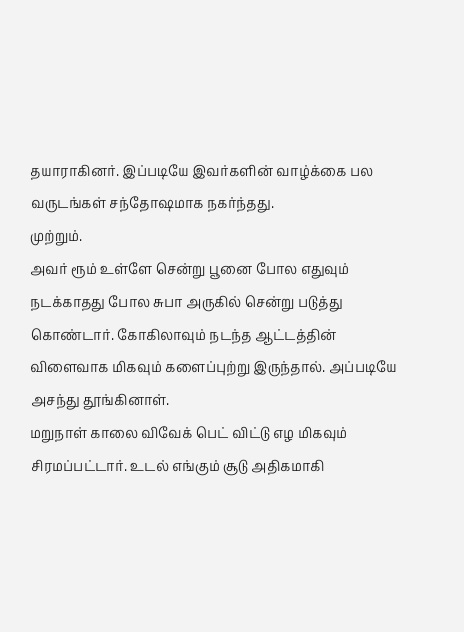தயாராகினர். இப்படியே இவர்களின் வாழ்க்கை பல வருடங்கள் சந்தோஷமாக நகர்ந்தது.
முற்றும்.
அவர் ரூம் உள்ளே சென்று பூனை போல எதுவும் நடக்காதது போல சுபா அருகில் சென்று படுத்து கொண்டார். கோகிலாவும் நடந்த ஆட்டத்தின் விளைவாக மிகவும் களைப்புற்று இருந்தால். அப்படியே அசந்து தூங்கினாள்.
மறுநாள் காலை விவேக் பெட் விட்டு எழ மிகவும் சிரமப்பட்டார். உடல் எங்கும் சூடு அதிகமாகி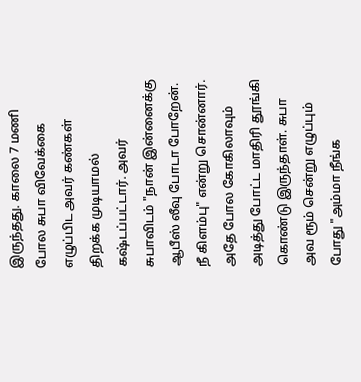இருந்தது. காலை 7 மணி போல சுபா விவேக்கை எழுப்பிட அவர் கண்கள் திறக்க முடியாமல் கஷ்டப்பட்டார். அவர் சுபாவிடம் "நான் இன்னைக்கு ஆபீஸ் லீவு போடா போறேன். நீ கிளம்பு" என்று சொன்னார். அதே போல கோகிலாவும் அடித்து போட்ட மாதிரி தூங்கி கொண்டு இருந்தாள். சுபா அவ ரூம் சென்று எழுப்பும் போது "அம்மா நீங்க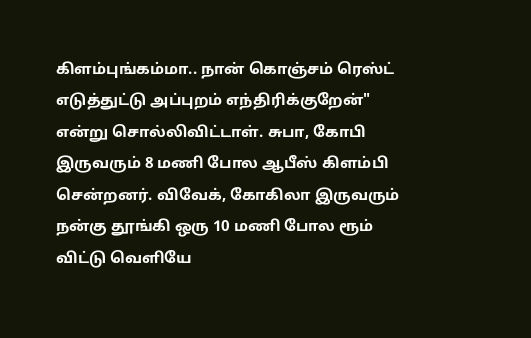கிளம்புங்கம்மா.. நான் கொஞ்சம் ரெஸ்ட் எடுத்துட்டு அப்புறம் எந்திரிக்குறேன்" என்று சொல்லிவிட்டாள். சுபா, கோபி இருவரும் 8 மணி போல ஆபீஸ் கிளம்பி சென்றனர். விவேக், கோகிலா இருவரும் நன்கு தூங்கி ஒரு 10 மணி போல ரூம் விட்டு வெளியே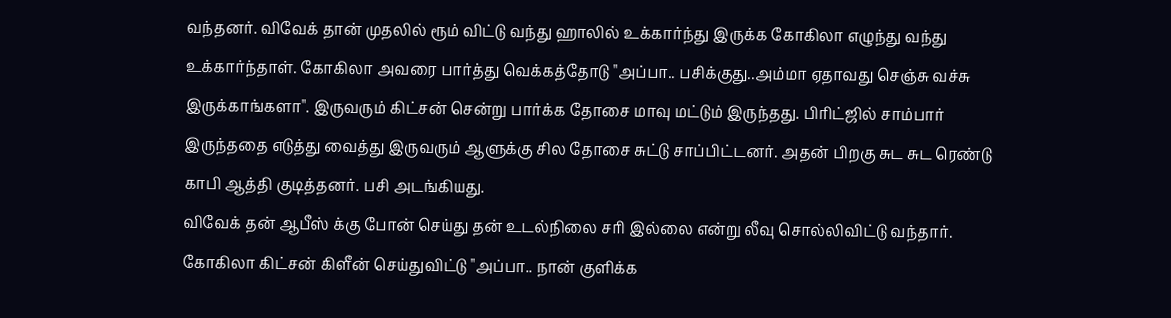வந்தனர். விவேக் தான் முதலில் ரூம் விட்டு வந்து ஹாலில் உக்கார்ந்து இருக்க கோகிலா எழுந்து வந்து உக்கார்ந்தாள். கோகிலா அவரை பார்த்து வெக்கத்தோடு "அப்பா.. பசிக்குது..அம்மா ஏதாவது செஞ்சு வச்சு இருக்காங்களா". இருவரும் கிட்சன் சென்று பார்க்க தோசை மாவு மட்டும் இருந்தது. பிரிட்ஜில் சாம்பார் இருந்ததை எடுத்து வைத்து இருவரும் ஆளுக்கு சில தோசை சுட்டு சாப்பிட்டனர். அதன் பிறகு சுட சுட ரெண்டு காபி ஆத்தி குடித்தனர். பசி அடங்கியது.
விவேக் தன் ஆபீஸ் க்கு போன் செய்து தன் உடல்நிலை சரி இல்லை என்று லீவு சொல்லிவிட்டு வந்தார். கோகிலா கிட்சன் கிளீன் செய்துவிட்டு "அப்பா.. நான் குளிக்க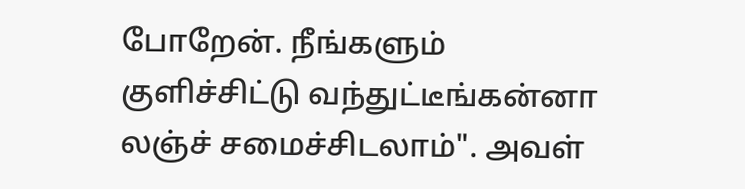போறேன். நீங்களும் குளிச்சிட்டு வந்துட்டீங்கன்னா லஞ்ச் சமைச்சிடலாம்". அவள்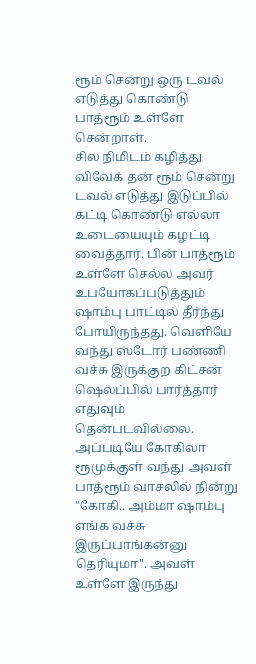ரூம் சென்று ஒரு டவல் எடுத்து கொண்டு பாத்ரூம் உள்ளே சென்றாள்.
சில நிமிடம் கழித்து விவேக் தன் ரூம் சென்று டவல் எடுத்து இடுப்பில் கட்டி கொண்டு எல்லா உடையையும் கழட்டி வைத்தார். பின் பாத்ரூம் உள்ளே செல்ல அவர் உபயோகப்படுத்தும் ஷாம்பு பாட்டில் தீர்ந்து போயிருந்தது. வெளியே வந்து ஸ்டோர் பண்ணி வச்சு இருக்குற கிட்சன் ஷெல்ப்பில் பார்த்தார் எதுவும் தென்படவில்லை. அப்படியே கோகிலா ரூமுக்குள் வந்து அவள் பாத்ரூம் வாசலில் நின்று "கோகி.. அம்மா ஷாம்பு எங்க வச்சு இருப்பாங்கன்னு தெரியுமா". அவள் உள்ளே இருந்து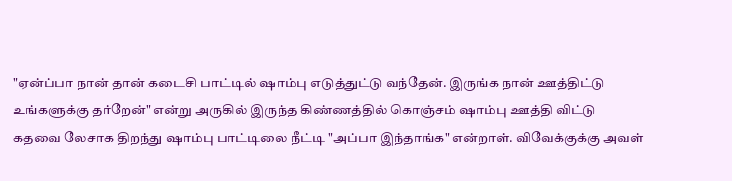"ஏன்ப்பா நான் தான் கடைசி பாட்டில் ஷாம்பு எடுத்துட்டு வந்தேன். இருங்க நான் ஊத்திட்டு உங்களுக்கு தர்றேன்" என்று அருகில் இருந்த கிண்ணத்தில் கொஞ்சம் ஷாம்பு ஊத்தி விட்டு கதவை லேசாக திறந்து ஷாம்பு பாட்டிலை நீட்டி "அப்பா இந்தாங்க" என்றாள். விவேக்குக்கு அவள்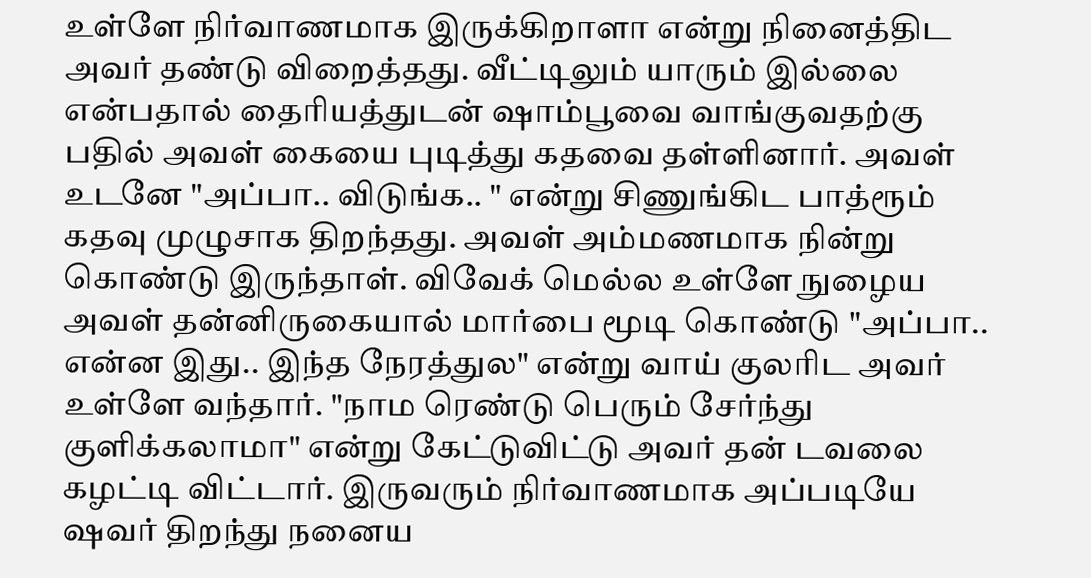உள்ளே நிர்வாணமாக இருக்கிறாளா என்று நினைத்திட அவர் தண்டு விறைத்தது. வீட்டிலும் யாரும் இல்லை என்பதால் தைரியத்துடன் ஷாம்பூவை வாங்குவதற்கு பதில் அவள் கையை புடித்து கதவை தள்ளினார். அவள் உடனே "அப்பா.. விடுங்க.. " என்று சிணுங்கிட பாத்ரூம் கதவு முழுசாக திறந்தது. அவள் அம்மணமாக நின்று கொண்டு இருந்தாள். விவேக் மெல்ல உள்ளே நுழைய அவள் தன்னிருகையால் மார்பை மூடி கொண்டு "அப்பா.. என்ன இது.. இந்த நேரத்துல" என்று வாய் குலரிட அவர் உள்ளே வந்தார். "நாம ரெண்டு பெரும் சேர்ந்து குளிக்கலாமா" என்று கேட்டுவிட்டு அவர் தன் டவலை கழட்டி விட்டார். இருவரும் நிர்வாணமாக அப்படியே ஷவர் திறந்து நனைய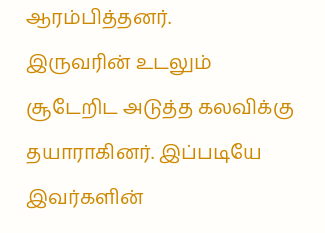ஆரம்பித்தனர்.
இருவரின் உடலும் சூடேறிட அடுத்த கலவிக்கு தயாராகினர். இப்படியே இவர்களின்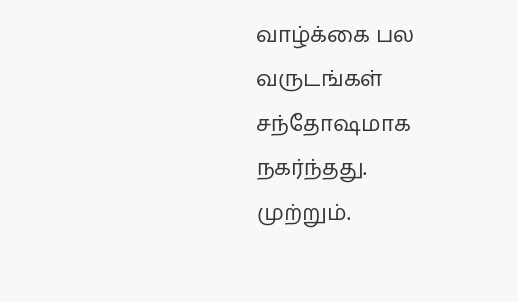வாழ்க்கை பல வருடங்கள் சந்தோஷமாக நகர்ந்தது.
முற்றும்.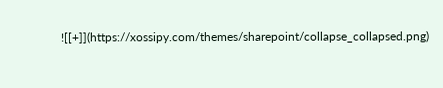![[+]](https://xossipy.com/themes/sharepoint/collapse_collapsed.png)